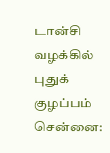டான்சி வழக்கில் புதுக் குழப்பம்
சென்னை: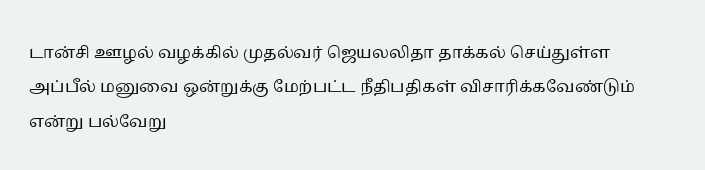டான்சி ஊழல் வழக்கில் முதல்வர் ஜெயலலிதா தாக்கல் செய்துள்ள அப்பீல் மனுவை ஒன்றுக்கு மேற்பட்ட நீதிபதிகள் விசாரிக்கவேண்டும் என்று பல்வேறு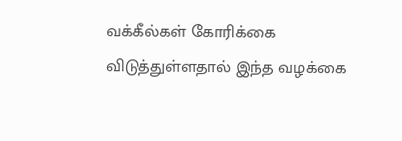வக்கீல்கள் கோரிக்கை விடுத்துள்ளதால் இந்த வழக்கை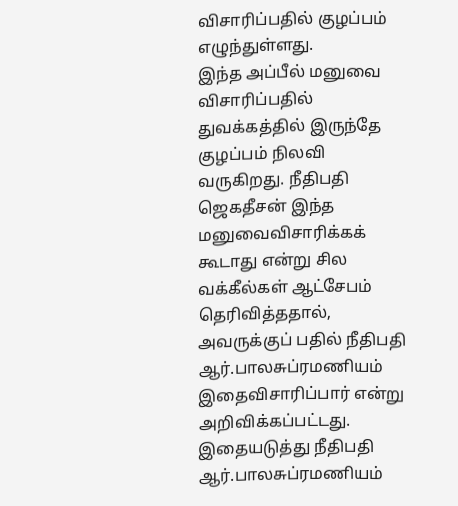விசாரிப்பதில் குழப்பம் எழுந்துள்ளது.
இந்த அப்பீல் மனுவை விசாரிப்பதில் துவக்கத்தில் இருந்தே குழப்பம் நிலவி வருகிறது. நீதிபதி ஜெகதீசன் இந்த மனுவைவிசாரிக்கக் கூடாது என்று சில வக்கீல்கள் ஆட்சேபம் தெரிவித்ததால், அவருக்குப் பதில் நீதிபதி ஆர்.பாலசுப்ரமணியம் இதைவிசாரிப்பார் என்று அறிவிக்கப்பட்டது.
இதையடுத்து நீதிபதி ஆர்.பாலசுப்ரமணியம்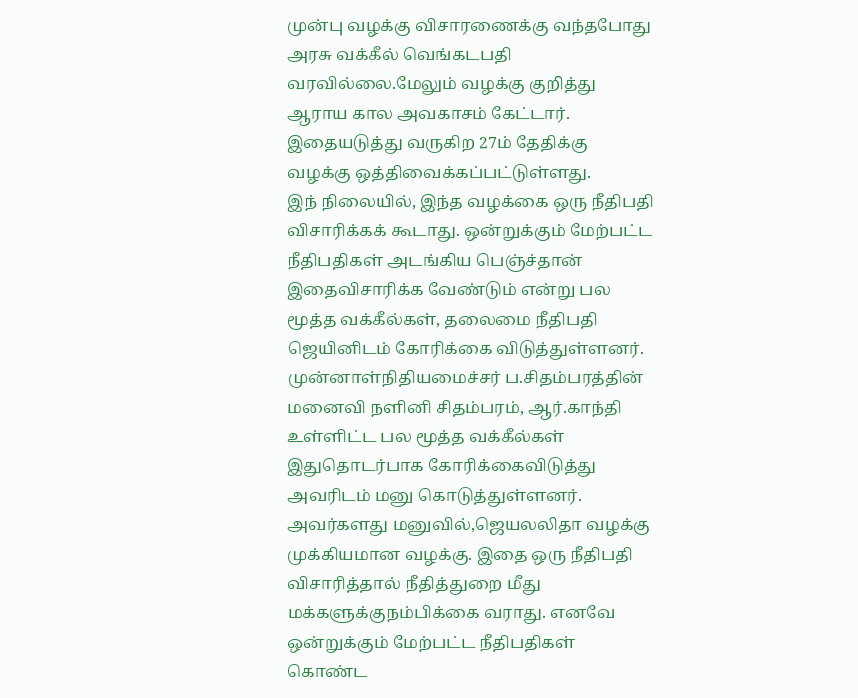முன்பு வழக்கு விசாரணைக்கு வந்தபோது அரசு வக்கீல் வெங்கடபதி வரவில்லை.மேலும் வழக்கு குறித்து ஆராய கால அவகாசம் கேட்டார். இதையடுத்து வருகிற 27ம் தேதிக்கு வழக்கு ஒத்திவைக்கப்பட்டுள்ளது.
இந் நிலையில், இந்த வழக்கை ஒரு நீதிபதி விசாரிக்கக் கூடாது. ஒன்றுக்கும் மேற்பட்ட நீதிபதிகள் அடங்கிய பெஞ்ச்தான் இதைவிசாரிக்க வேண்டும் என்று பல மூத்த வக்கீல்கள், தலைமை நீதிபதி ஜெயினிடம் கோரிக்கை விடுத்துள்ளனர். முன்னாள்நிதியமைச்சர் ப.சிதம்பரத்தின் மனைவி நளினி சிதம்பரம், ஆர்.காந்தி உள்ளிட்ட பல மூத்த வக்கீல்கள் இதுதொடர்பாக கோரிக்கைவிடுத்து அவரிடம் மனு கொடுத்துள்ளனர்.
அவர்களது மனுவில்,ஜெயலலிதா வழக்கு முக்கியமான வழக்கு. இதை ஒரு நீதிபதி விசாரித்தால் நீதித்துறை மீது மக்களுக்குநம்பிக்கை வராது. எனவே ஒன்றுக்கும் மேற்பட்ட நீதிபதிகள் கொண்ட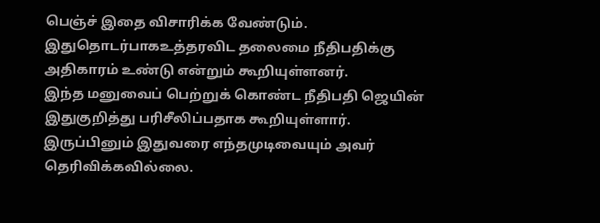பெஞ்ச் இதை விசாரிக்க வேண்டும். இதுதொடர்பாகஉத்தரவிட தலைமை நீதிபதிக்கு அதிகாரம் உண்டு என்றும் கூறியுள்ளனர்.
இந்த மனுவைப் பெற்றுக் கொண்ட நீதிபதி ஜெயின் இதுகுறித்து பரிசீலிப்பதாக கூறியுள்ளார். இருப்பினும் இதுவரை எந்தமுடிவையும் அவர் தெரிவிக்கவில்லை.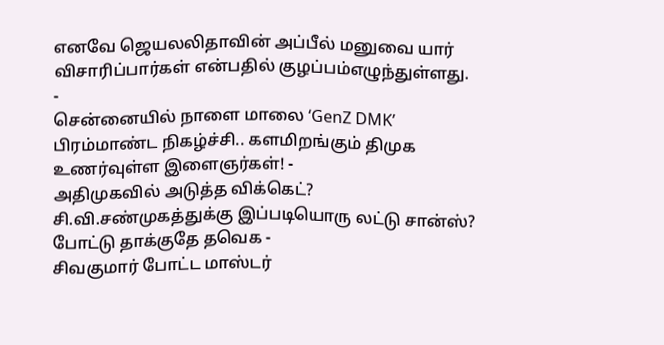எனவே ஜெயலலிதாவின் அப்பீல் மனுவை யார் விசாரிப்பார்கள் என்பதில் குழப்பம்எழுந்துள்ளது.
-
சென்னையில் நாளை மாலை ‘GenZ DMK’ பிரம்மாண்ட நிகழ்ச்சி.. களமிறங்கும் திமுக உணர்வுள்ள இளைஞர்கள்! -
அதிமுகவில் அடுத்த விக்கெட்? சி.வி.சண்முகத்துக்கு இப்படியொரு லட்டு சான்ஸ்? போட்டு தாக்குதே தவெக -
சிவகுமார் போட்ட மாஸ்டர்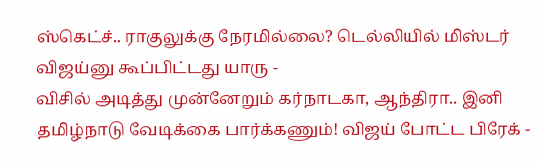ஸ்கெட்ச்.. ராகுலுக்கு நேரமில்லை? டெல்லியில் மிஸ்டர் விஜய்னு கூப்பிட்டது யாரு -
விசில் அடித்து முன்னேறும் கர்நாடகா, ஆந்திரா.. இனி தமிழ்நாடு வேடிக்கை பார்க்கணும்! விஜய் போட்ட பிரேக் -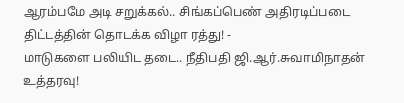ஆரம்பமே அடி சறுக்கல்.. சிங்கப்பெண் அதிரடிப்படை திட்டத்தின் தொடக்க விழா ரத்து! -
மாடுகளை பலியிட தடை.. நீதிபதி ஜி.ஆர்.சுவாமிநாதன் உத்தரவு!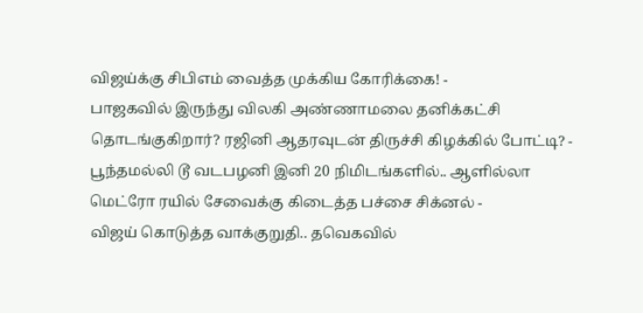விஜய்க்கு சிபிஎம் வைத்த முக்கிய கோரிக்கை! -
பாஜகவில் இருந்து விலகி அண்ணாமலை தனிக்கட்சி தொடங்குகிறார்? ரஜினி ஆதரவுடன் திருச்சி கிழக்கில் போட்டி? -
பூந்தமல்லி டூ வடபழனி இனி 20 நிமிடங்களில்.. ஆளில்லா மெட்ரோ ரயில் சேவைக்கு கிடைத்த பச்சை சிக்னல் -
விஜய் கொடுத்த வாக்குறுதி.. தவெகவில்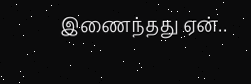இணைந்தது ஏன்..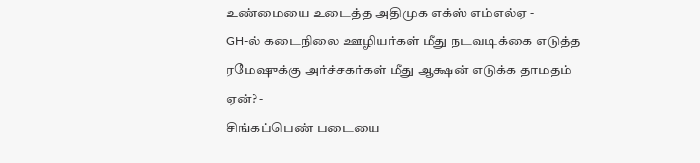உண்மையை உடைத்த அதிமுக எக்ஸ் எம்எல்ஏ -
GH-ல் கடைநிலை ஊழியர்கள் மீது நடவடிக்கை எடுத்த ரமேஷுக்கு அர்ச்சகர்கள் மீது ஆக்ஷன் எடுக்க தாமதம் ஏன்? -
சிங்கப்பெண் படையை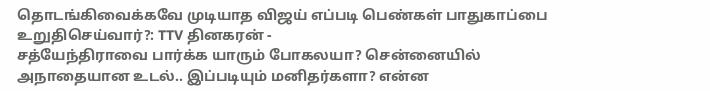தொடங்கிவைக்கவே முடியாத விஜய் எப்படி பெண்கள் பாதுகாப்பை உறுதிசெய்வார்?: TTV தினகரன் -
சத்யேந்திராவை பார்க்க யாரும் போகலயா? சென்னையில் அநாதையான உடல்.. இப்படியும் மனிதர்களா? என்ன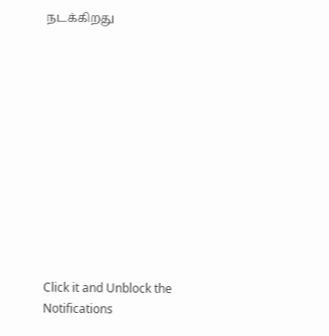நடக்கிறது












Click it and Unblock the Notifications